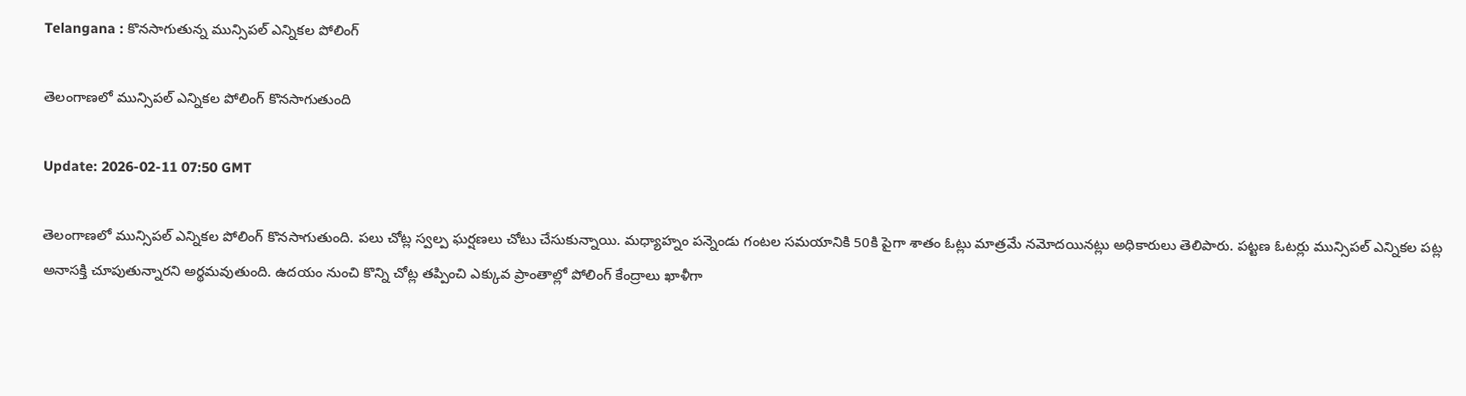Telangana : కొనసాగుతున్న మున్సిపల్ ఎన్నికల పోలింగ్

తెలంగాణలో మున్సిపల్ ఎన్నికల పోలింగ్ కొనసాగుతుంది

Update: 2026-02-11 07:50 GMT

తెలంగాణలో మున్సిపల్ ఎన్నికల పోలింగ్ కొనసాగుతుంది. పలు చోట్ల స్వల్ప ఘర్షణలు చోటు చేసుకున్నాయి. మధ్యాహ్నం పన్నెండు గంటల సమయానికి 50కి పైగా శాతం ఓట్లు మాత్రమే నమోదయినట్లు అధికారులు తెలిపారు. పట్టణ ఓటర్లు మున్సిపల్ ఎన్నికల పట్ల అనాసక్తి చూపుతున్నారని అర్థమవుతుంది. ఉదయం నుంచి కొన్ని చోట్ల తప్పించి ఎక్కువ ప్రాంతాల్లో పోలింగ్ కేంద్రాలు ఖాళీగా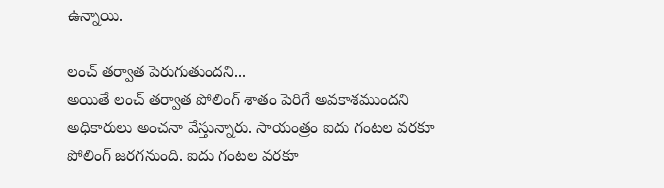ఉన్నాయి.

లంచ్ తర్వాత పెరుగుతుందని...
అయితే లంచ్ తర్వాత పోలింగ్ శాతం పెరిగే అవకాశముందని అధికారులు అంచనా వేస్తున్నారు. సాయంత్రం ఐదు గంటల వరకూ పోలింగ్ జరగనుంది. ఐదు గంటల వరకూ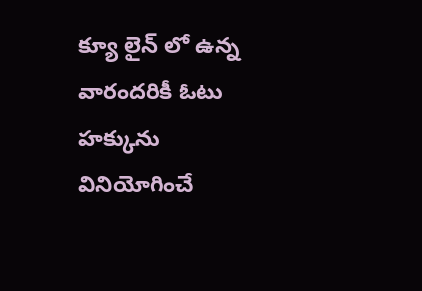క్యూ లైన్ లో ఉన్న వారందరికీ ఓటు హక్కును వినియోగించే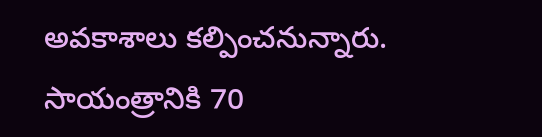అవకాశాలు కల్పించనున్నారు. సాయంత్రానికి 70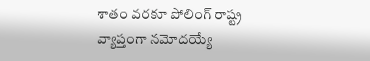శాతం వరకూ పోలింగ్ రాష్ట్ర వ్యాప్తంగా నమోదయ్యే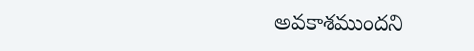అవకాశముందని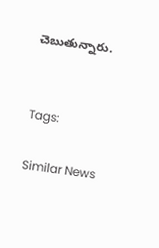చెబుతున్నారు.


Tags:

Similar News